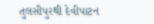તુલસીપુરથી દેવીપાટન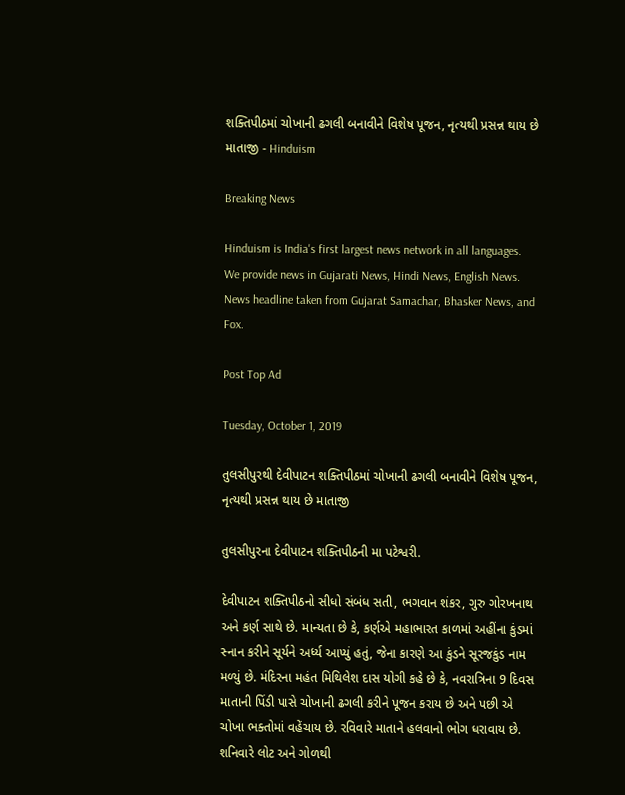શક્તિપીઠમાં ચોખાની ઢગલી બનાવીને વિશેષ પૂજન, નૃત્યથી પ્રસન્ન થાય છે માતાજી - Hinduism

Breaking News

Hinduism is India's first largest news network in all languages. We provide news in Gujarati News, Hindi News, English News. News headline taken from Gujarat Samachar, Bhasker News, and Fox.

Post Top Ad

Tuesday, October 1, 2019

તુલસીપુરથી દેવીપાટન શક્તિપીઠમાં ચોખાની ઢગલી બનાવીને વિશેષ પૂજન, નૃત્યથી પ્રસન્ન થાય છે માતાજી

તુલસીપુરના દેવીપાટન શક્તિપીઠની મા પટેશ્વરી.

દેવીપાટન શક્તિપીઠનો સીધો સંબંધ સતી, ભગવાન શંકર, ગુરુ ગોરખનાથ અને કર્ણ સાથે છે. માન્યતા છે કે, કર્ણએ મહાભારત કાળમાં અહીંના કુંડમાં સ્નાન કરીને સૂર્યને અર્ધ્ય આપ્યું હતું, જેના કારણે આ કુંડને સૂરજકુંડ નામ મળ્યું છે. મંદિરના મહંત મિથિલેશ દાસ યોગી કહે છે કે, નવરાત્રિના 9 દિવસ માતાની પિંડી પાસે ચોખાની ઢગલી કરીને પૂજન કરાય છે અને પછી એ ચોખા ભક્તોમાં વહેંચાય છે. રવિવારે માતાને હલવાનો ભોગ ધરાવાય છે. શનિવારે લોટ અને ગોળથી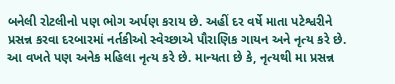બનેલી રોટલીનો પણ ભોગ અર્પણ કરાય છે. અહીં દર વર્ષે માતા પટેશ્વરીને પ્રસન્ન કરવા દરબારમાં નર્તકીઓ સ્વેચ્છાએ પૌરાણિક ગાયન અને નૃત્ય કરે છે. આ વખતે પણ અનેક મહિલા નૃત્ય કરે છે. માન્યતા છે કે, નૃત્યથી મા પ્રસન્ન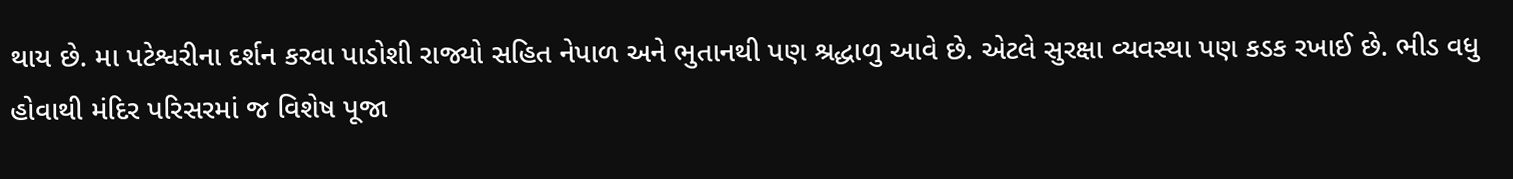થાય છે. મા પટેશ્વરીના દર્શન કરવા પાડોશી રાજ્યો સહિત નેપાળ અને ભુતાનથી પણ શ્રદ્ધાળુ આવે છે. એટલે સુરક્ષા વ્યવસ્થા પણ કડક રખાઈ છે. ભીડ વધુ હોવાથી મંદિર પરિસરમાં જ વિશેષ પૂજા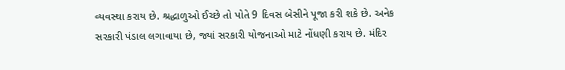વ્યવસ્થા કરાય છે. શ્રદ્ધાળુઓ ઈચ્છે તો પોતે 9 દિવસ બેસીને પૂજા કરી શકે છે. અનેક સરકારી પંડાલ લગાવાયા છે, જ્યાં સરકારી યોજનાઓ માટે નોંધણી કરાય છે. મંદિર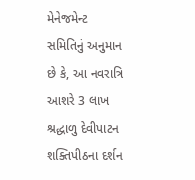મેનેજમેન્ટ સમિતિનું અનુમાન છે કે, આ નવરાત્રિ આશરે 3 લાખ શ્રદ્ધાળુ દેવીપાટન શક્તિપીઠના દર્શન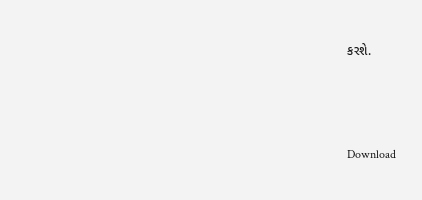કરશે.



Download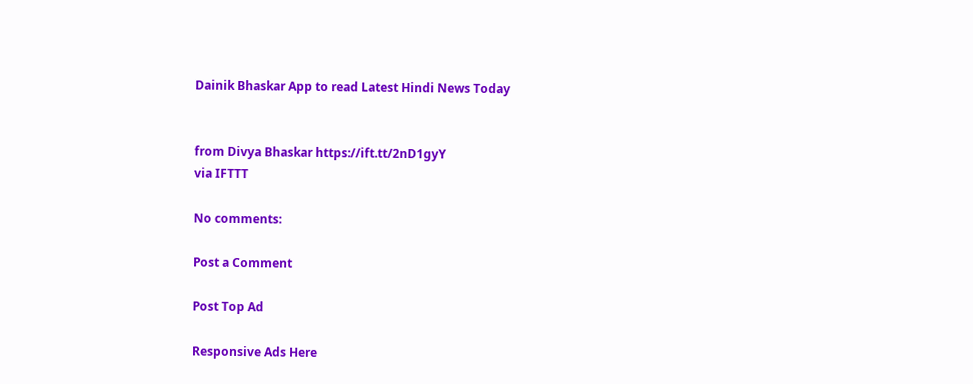Dainik Bhaskar App to read Latest Hindi News Today


from Divya Bhaskar https://ift.tt/2nD1gyY
via IFTTT

No comments:

Post a Comment

Post Top Ad

Responsive Ads Here